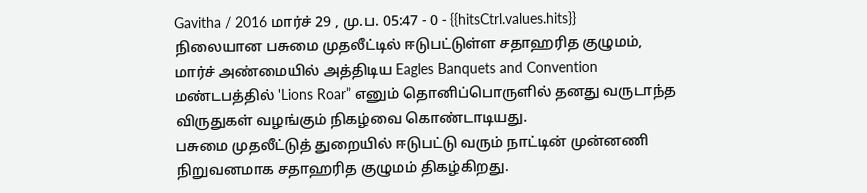Gavitha / 2016 மார்ச் 29 , மு.ப. 05:47 - 0 - {{hitsCtrl.values.hits}}
நிலையான பசுமை முதலீட்டில் ஈடுபட்டுள்ள சதாஹரித குழுமம், மார்ச் அண்மையில் அத்திடிய Eagles Banquets and Convention மண்டபத்தில் 'Lions Roar” எனும் தொனிப்பொருளில் தனது வருடாந்த விருதுகள் வழங்கும் நிகழ்வை கொண்டாடியது.
பசுமை முதலீட்டுத் துறையில் ஈடுபட்டு வரும் நாட்டின் முன்னணி நிறுவனமாக சதாஹரித குழுமம் திகழ்கிறது.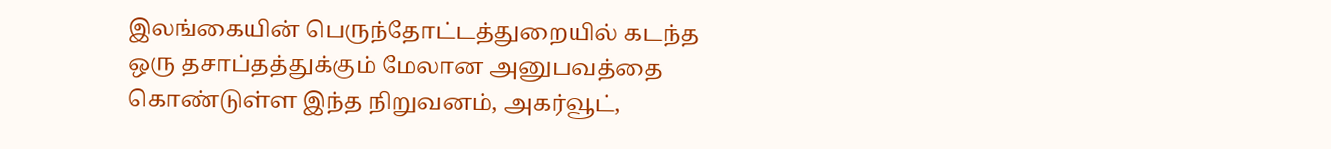இலங்கையின் பெருந்தோட்டத்துறையில் கடந்த ஒரு தசாப்தத்துக்கும் மேலான அனுபவத்தை கொண்டுள்ள இந்த நிறுவனம், அகர்வூட்,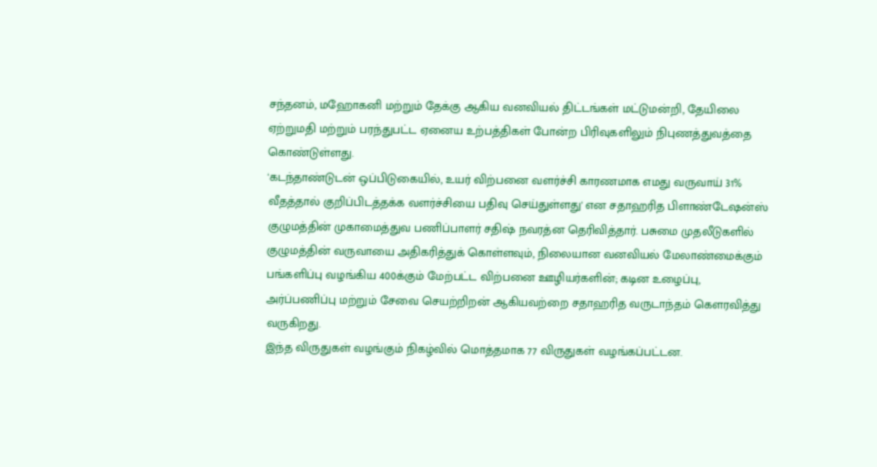சந்தனம், மஹோகனி மற்றும் தேக்கு ஆகிய வனவியல் திட்டங்கள் மட்டுமன்றி, தேயிலை ஏற்றுமதி மற்றும் பரந்துபட்ட ஏனைய உற்பத்திகள் போன்ற பிரிவுகளிலும் நிபுணத்துவத்தை கொண்டுள்ளது.
'கடந்தாண்டுடன் ஒப்பிடுகையில், உயர் விற்பனை வளர்ச்சி காரணமாக எமது வருவாய் 31% வீதத்தால் குறிப்பிடத்தக்க வளர்ச்சியை பதிவு செய்துள்ளது' என சதாஹரித பிளாண்டேஷன்ஸ் குழுமத்தின் முகாமைத்துவ பணிப்பாளர் சதிஷ் நவரத்ன தெரிவித்தார். பசுமை முதலீடுகளில் குழுமத்தின் வருவாயை அதிகரித்துக் கொள்ளவும், நிலையான வனவியல் மேலாண்மைக்கும் பங்களிப்பு வழங்கிய 400க்கும் மேற்பட்ட விற்பனை ஊழியர்களின்; கடின உழைப்பு, அர்ப்பணிப்பு மற்றும் சேவை செயற்றிறன் ஆகியவற்றை சதாஹரித வருடாந்தம் கௌரவித்து வருகிறது.
இந்த விருதுகள் வழங்கும் நிகழ்வில் மொத்தமாக 77 விருதுகள் வழங்கப்பட்டன.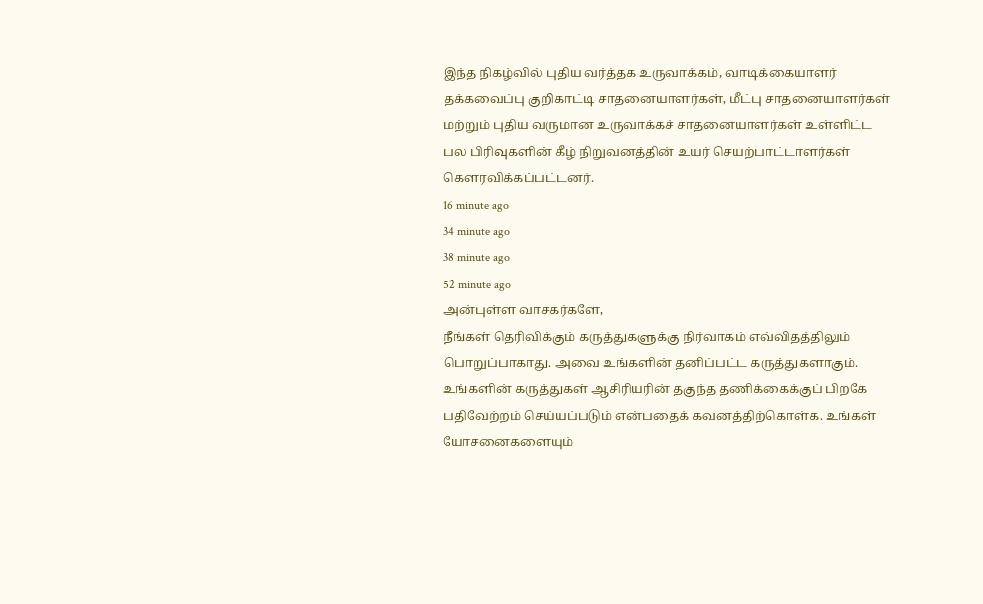இந்த நிகழ்வில் புதிய வர்த்தக உருவாக்கம், வாடிக்கையாளர் தக்கவைப்பு குறிகாட்டி சாதனையாளர்கள், மீட்பு சாதனையாளர்கள் மற்றும் புதிய வருமான உருவாக்கச் சாதனையாளர்கள் உள்ளிட்ட பல பிரிவுகளின் கீழ் நிறுவனத்தின் உயர் செயற்பாட்டாளர்கள் கௌரவிக்கப்பட்டனர்.
16 minute ago
34 minute ago
38 minute ago
52 minute ago
அன்புள்ள வாசகர்களே,
நீங்கள் தெரிவிக்கும் கருத்துகளுக்கு நிர்வாகம் எவ்விதத்திலும் பொறுப்பாகாது. அவை உங்களின் தனிப்பட்ட கருத்துகளாகும். உங்களின் கருத்துகள் ஆசிரியரின் தகுந்த தணிக்கைக்குப் பிறகே பதிவேற்றம் செய்யப்படும் என்பதைக் கவனத்திற்கொள்க. உங்கள் யோசனைகளையும்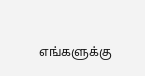எங்களுக்கு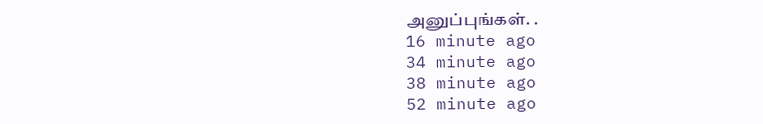அனுப்புங்கள். .
16 minute ago
34 minute ago
38 minute ago
52 minute ago